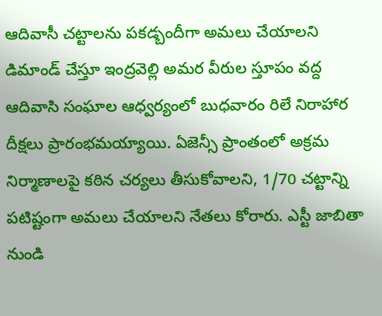ఆదివాసీ చట్టాలను పకడ్బందీగా అమలు చేయాలని డిమాండ్ చేస్తూ ఇంద్రవెల్లి అమర వీరుల స్తూపం వద్ద ఆదివాసి సంఘాల ఆధ్వర్యంలో బుధవారం రిలే నిరాహార దీక్షలు ప్రారంభమయ్యాయి. ఏజెన్సీ ప్రాంతంలో అక్రమ నిర్మాణాలపై కఠిన చర్యలు తీసుకోవాలని, 1/70 చట్టాన్ని పటిష్టంగా అమలు చేయాలని నేతలు కోరారు. ఎస్టీ జాబితా నుండి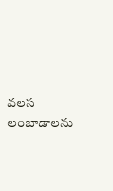వలస లంబాడాలను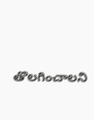తొలగించాలని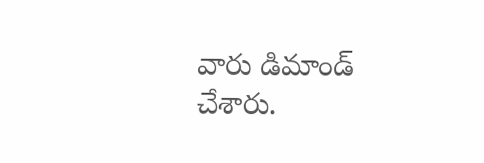వారు డిమాండ్ చేశారు.